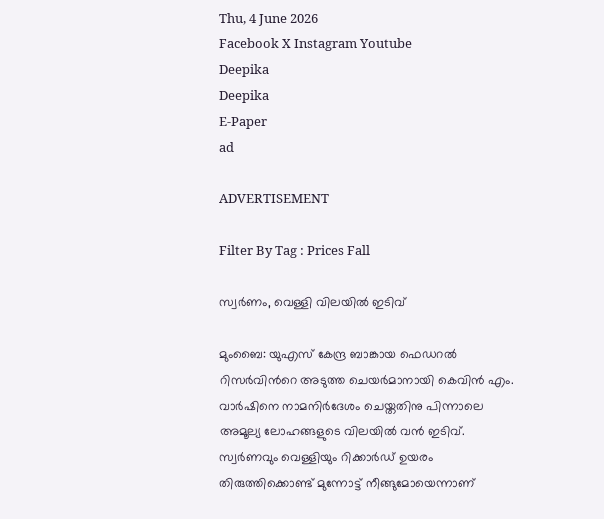Thu, 4 June 2026
Facebook X Instagram Youtube
Deepika
Deepika
E-Paper
ad

ADVERTISEMENT

Filter By Tag : Prices Fall

സ്വർണം, വെള്ളി വിലയിൽ ഇടിവ്

മുംബൈ: യുഎസ് കേന്ദ്ര ബാങ്കായ ഫെഡറൽ റിസർവിന്‍റെ അടുത്ത ചെയർമാനായി കെവിൻ എം. വാർഷിനെ നാമനിർദേശം ചെയ്തതിനു പിന്നാലെ അമൂല്യ ലോഹങ്ങളുടെ വിലയിൽ വൻ ഇടിവ്. സ്വർണവും വെള്ളിയും റിക്കാർഡ് ഉയരം തിരുത്തിക്കൊണ്ട് മുന്നോട്ട് നീങ്ങുമോയെന്നാണ്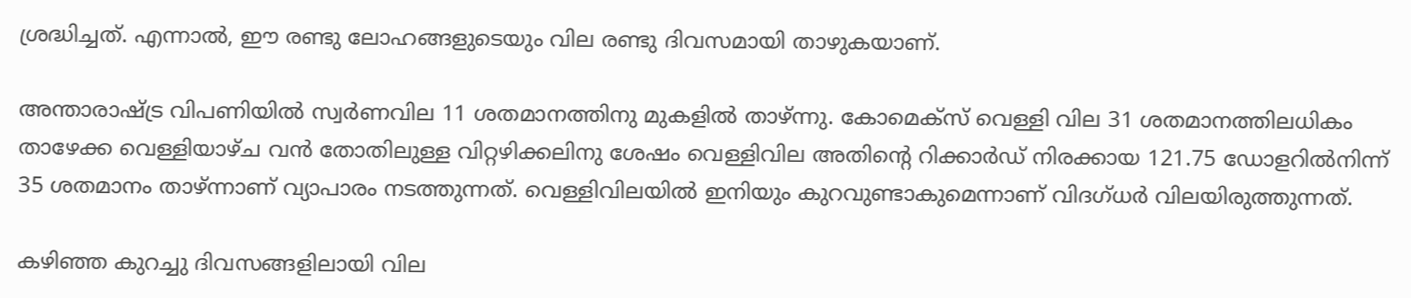ശ്രദ്ധിച്ചത്. എന്നാൽ, ഈ രണ്ടു ലോഹങ്ങളുടെയും വില രണ്ടു ദിവസമായി താഴുകയാണ്.

അന്താരാഷ്‌ട്ര വിപണിയിൽ സ്വർണവില 11 ശതമാനത്തിനു മുകളിൽ താഴ്ന്നു. കോമെക്സ് വെള്ളി വില 31 ശതമാനത്തിലധികം താഴേക്ക വെള്ളിയാഴ്ച വൻ തോതിലുള്ള വിറ്റഴിക്കലിനു ശേഷം വെള്ളിവില അതിന്‍റെ റിക്കാർഡ് നിരക്കായ 121.75 ഡോളറിൽനിന്ന് 35 ശതമാനം താഴ്ന്നാണ് വ്യാപാരം നടത്തുന്നത്. വെള്ളിവിലയിൽ ഇനിയും കുറവുണ്ടാകുമെന്നാണ് വിദഗ്ധർ വിലയിരുത്തുന്നത്.

കഴിഞ്ഞ കുറച്ചു ദിവസങ്ങളിലായി വില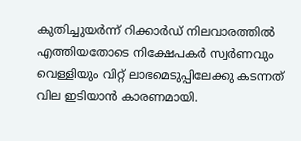കുതിച്ചുയർന്ന് റിക്കാർഡ് നിലവാരത്തിൽ എത്തിയതോടെ നിക്ഷേപകർ സ്വർണവും വെള്ളിയും വിറ്റ് ലാഭമെടുപ്പിലേക്കു കടന്നത് വില ഇടിയാൻ കാരണമായി.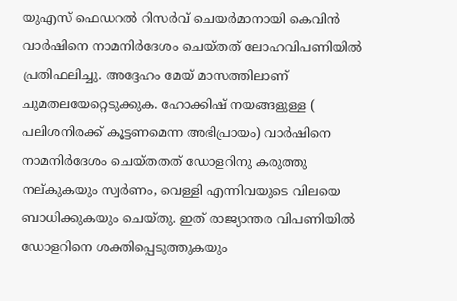യുഎസ് ഫെഡറൽ റിസർവ് ചെയർമാനായി കെവിൻ വാർഷിനെ നാമനിർദേശം ചെയ്തത് ലോഹവിപണിയിൽ പ്രതിഫലിച്ചു. അദ്ദേഹം മേയ് മാസത്തിലാണ് ചുമതലയേറ്റെടുക്കുക. ഹോക്കിഷ് നയങ്ങളുള്ള ( പലിശനിരക്ക് കൂട്ടണമെന്ന അഭിപ്രായം) വാർഷിനെ നാമനിർദേശം ചെയ്തതത് ഡോളറിനു കരുത്തു നല്കുകയും സ്വർണം, വെള്ളി എന്നിവയുടെ വിലയെ ബാധിക്കുകയും ചെയ്തു. ഇത് രാജ്യാന്തര വിപണിയിൽ ഡോളറിനെ ശക്തിപ്പെടുത്തുകയും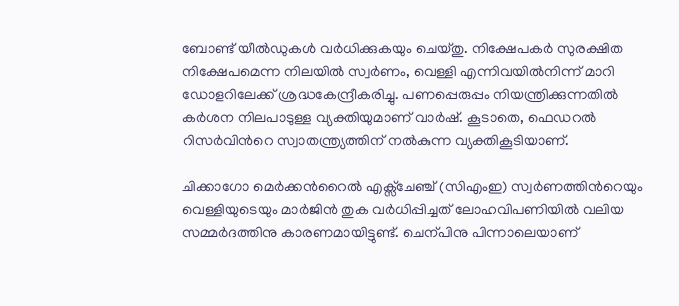ബോണ്ട് യീൽഡുകൾ വർധിക്കുകയും ചെയ്തു. നിക്ഷേപകർ സുരക്ഷിത നിക്ഷേപമെന്ന നിലയിൽ സ്വർണം, വെള്ളി എന്നിവയിൽനിന്ന് മാറി ഡോളറിലേക്ക് ശ്രദ്ധകേന്ദ്രീകരിച്ചു. പണപ്പെരുപ്പം നിയന്ത്രിക്കുന്നതിൽ കർശന നിലപാടുള്ള വ്യക്തിയുമാണ് വാർഷ്. കൂടാതെ, ഫെഡറൽ റിസർവിന്‍റെ സ്വാതന്ത്ര്യത്തിന് നൽകുന്ന വ്യക്തികൂടിയാണ്.

ചിക്കാഗോ മെർക്കന്‍റൈൽ എക്സ്ചേഞ്ച് (സിഎംഇ) സ്വർണത്തിന്‍റെയും വെള്ളിയുടെയും മാർജിൻ തുക വർധിപ്പിച്ചത് ലോഹവിപണിയിൽ വലിയ സമ്മർദത്തിനു കാരണമായിട്ടുണ്ട്. ചെന്പിനു പിന്നാലെയാണ്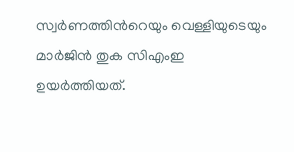സ്വർണത്തിന്‍റെയും വെള്ളിയുടെയും മാർജിൻ തുക സിഎംഇ ഉയർത്തിയത്.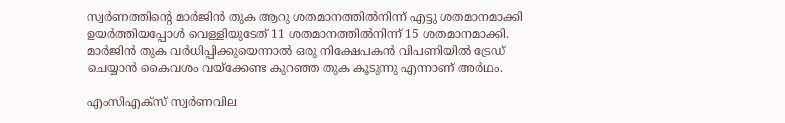സ്വർണത്തിന്‍റെ മാർജിൻ തുക ആറു ശതമാനത്തിൽനിന്ന് എട്ടു ശതമാനമാക്കി ഉയർത്തിയപ്പോൾ വെള്ളിയുടേത് 11 ശതമാനത്തിൽനിന്ന് 15 ശതമാനമാക്കി. മാർജിൻ തുക വർധിപ്പിക്കുയെന്നാൽ ഒരു നിക്ഷേപകൻ വിപണിയിൽ ട്രേഡ് ചെയ്യാൻ കൈവശം വയ്ക്കേണ്ട കുറഞ്ഞ തുക കൂടുന്നു എന്നാണ് അർഥം.

എംസിഎക്സ് സ്വർണവില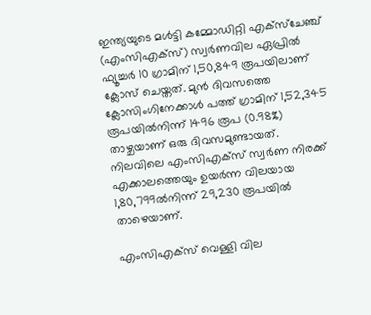ഇന്ത്യയുടെ മൾട്ടി കമ്മോഡിറ്റി എക്സ്ചേഞ്ച് (എംസിഎക്സ്) സ്വർണവില ഏപ്രിൽ ഫ്യൂച്ചർ 10 ഗ്രാമിന് 1,50,849 രൂപയിലാണ് ക്ലോസ് ചെയ്തത്. മുൻ ദിവസത്തെ ക്ലോസിംഗിനേക്കാൾ പത്ത് ഗ്രാമിന് 1,52,345 രൂപയിൽനിന്ന് 1496 രൂപ (0.98%) താഴ്ചയാണ് ഒരു ദിവസമുണ്ടായത്. നിലവിലെ എംസിഎക്സ് സ്വർണ നിരക്ക് എക്കാലത്തെയും ഉയർന്ന വിലയായ 1,80,799ൽനിന്ന് 29,230 രൂപയിൽ താഴെയാണ്.

എംസിഎക്സ് വെള്ളി വില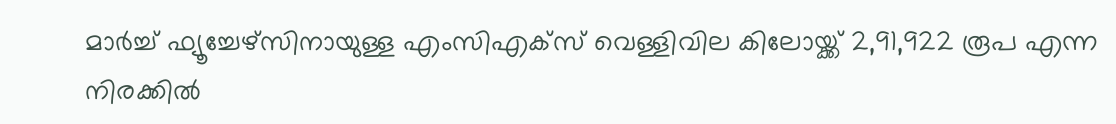മാർച്ച് ഫ്യൂച്ചേഴ്സിനായുള്ള എംസിഎക്സ് വെള്ളിവില കിലോയ്ക്ക് 2,91,922 രൂപ എന്ന നിരക്കിൽ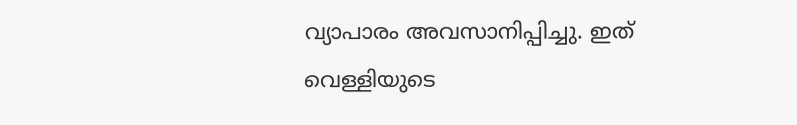വ്യാപാരം അവസാനിപ്പിച്ചു. ഇത് വെള്ളിയുടെ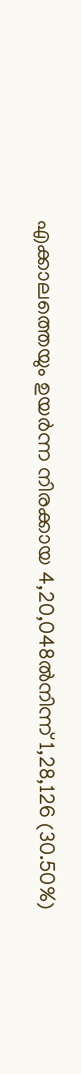എക്കാലത്തെയും ഉയർന്ന നിരക്കായ 4,20,048ൽനിന്ന് 1,28,126 (30.50%)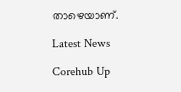താഴെയാണ്.

Latest News

Corehub Up